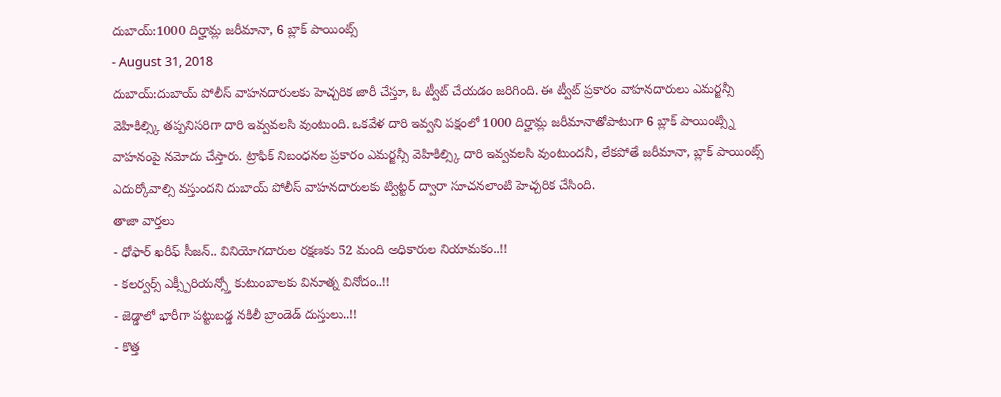దుబాయ్:1000 దిర్హామ్ల జరీమానా, 6 బ్లాక్ పాయింట్స్
- August 31, 2018
దుబాయ్:దుబాయ్ పోలీస్ వాహనదారులకు హెచ్చరిక జారీ చేస్తూ, ఓ ట్వీట్ చేయడం జరిగింది. ఈ ట్వీట్ ప్రకారం వాహనదారులు ఎమర్జన్సీ వెహికిల్స్కి తప్పనిసరిగా దారి ఇవ్వవలసి వుంటుంది. ఒకవేళ దారి ఇవ్వని పక్షంలో 1000 దిర్హామ్ల జరీమానాతోపాటుగా 6 బ్లాక్ పాయింట్స్ని వాహనంపై నమోదు చేస్తారు. ట్రాఫిక్ నిబంధనల ప్రకారం ఎమర్జన్సీ వెహికిల్స్కి దారి ఇవ్వవలసి వుంటుందనీ, లేకపోతే జరీమానా, బ్లాక్ పాయింట్స్ ఎదుర్కోవాల్సి వస్తుందని దుబాయ్ పోలీస్ వాహనదారులకు ట్విట్టర్ ద్వారా సూచనలాంటి హెచ్చరిక చేసింది.
తాజా వార్తలు
- ధోఫార్ ఖరీఫ్ సీజన్.. వినియోగదారుల రక్షణకు 52 మంది అధికారుల నియామకం..!!
- కలర్వర్స్ ఎక్స్పీరియన్స్తో కుటుంబాలకు వినూత్న వినోదం..!!
- జెడ్డాలో భారీగా పట్టుబడ్డ నకిలీ బ్రాండెడ్ దుస్తులు..!!
- కొత్త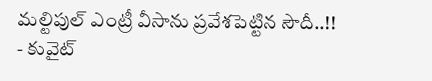మల్టిపుల్ ఎంట్రీ వీసాను ప్రవేశపెట్టిన సౌదీ..!!
- కువైట్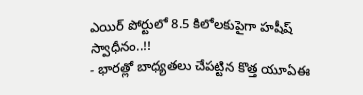ఎయిర్ పోర్టులో 8.5 కిలోలకుపైగా హషీష్ స్వాధీనం..!!
- భారత్లో బాధ్యతలు చేపట్టిన కొత్త యూఏఈ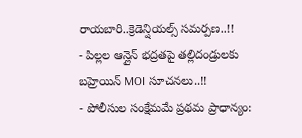రాయబారి..క్రెడెన్షియల్స్ సమర్పణ..!!
- పిల్లల ఆన్లైన్ భద్రతపై తల్లిదండ్రులకు బహ్రెయిన్ MOI సూచనలు..!!
- పోలీసుల సంక్షేమమే ప్రథమ ప్రాధాన్యం: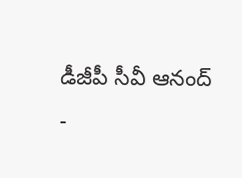డీజీపీ సీవీ ఆనంద్
-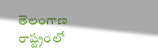తెలంగాణ రాష్ట్రంలో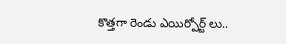కొత్తగా రెండు ఎయిర్పోర్ట్ లు..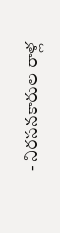- నిరసనకారుల రాళ్ల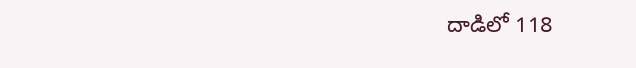దాడిలో 118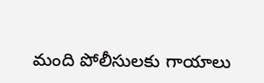మంది పోలీసులకు గాయాలు